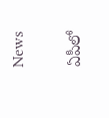News

ఏపీలో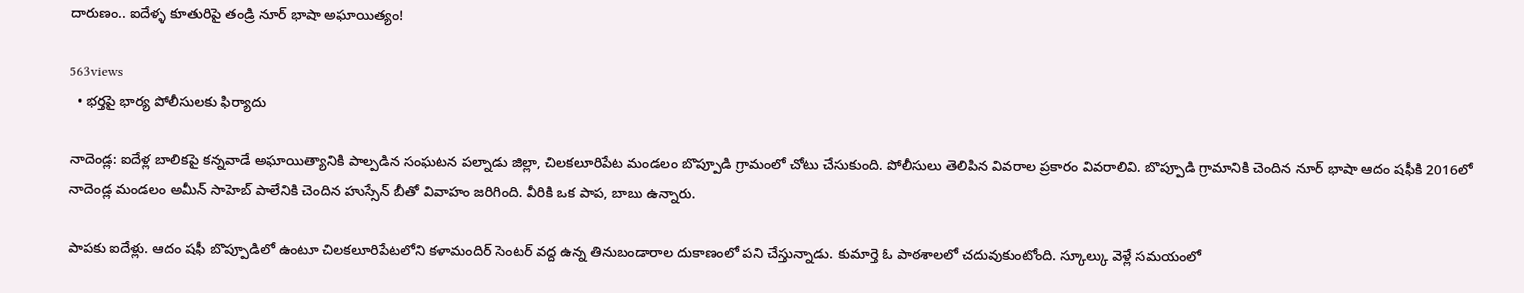దారుణం.. ఐదేళ్ళ కూతురిపై తండ్రి నూర్ భాషా అఘాయిత్యం!

563views
  • భర్తపై భార్య పోలీసులకు ఫిర్యాదు

నాదెండ్ల‌: ఐదేళ్ల బాలికపై కన్నవాడే అఘాయిత్యానికి పాల్పడిన సంఘ‌ట‌న పల్నాడు జిల్లా, చిలకలూరిపేట మండలం బొప్పూడి గ్రామంలో చోటు చేసుకుంది. పోలీసులు తెలిపిన వివరాల ప్రకారం వివ‌రాలివి. బొప్పూడి గ్రామానికి చెందిన నూర్ భాషా ఆదం షఫీకి 2016లో నాదెండ్ల మండలం అమీన్ సాహెబ్ పాలేనికి చెందిన హుస్సేన్ బీతో వివాహం జరిగింది. వీరికి ఒక పాప, బాబు ఉన్నారు.

పాపకు ఐదేళ్లు. ఆదం షఫీ బొప్పూడిలో ఉంటూ చిలకలూరిపేటలోని కళామందిర్ సెంటర్ వద్ద ఉన్న తినుబండారాల దుకాణంలో పని చేస్తున్నాడు. కుమార్తె ఓ పాఠశాలలో చదువుకుంటోంది. స్కూల్కు వెళ్లే సమయంలో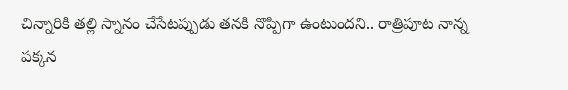చిన్నారికి తల్లి స్నానం చేసేటప్పుడు తనకి నొప్పిగా ఉంటుందని.. రాత్రిపూట నాన్న పక్కన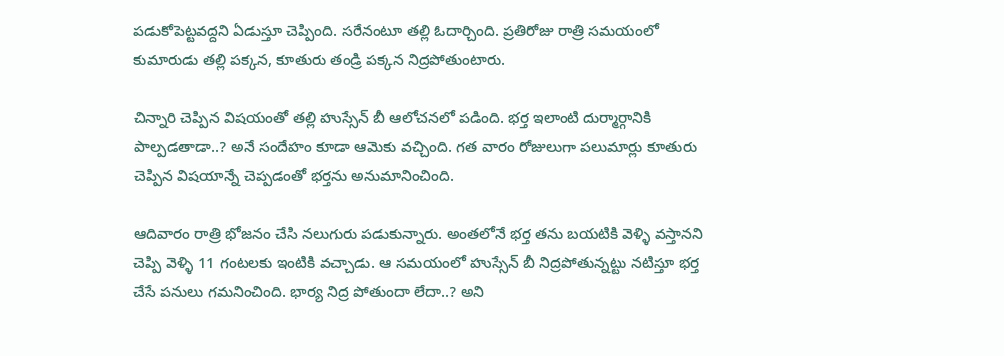పడుకోపెట్టవద్దని ఏడుస్తూ చెప్పింది. సరేనంటూ తల్లి ఓదార్చింది. ప్రతిరోజు రాత్రి సమయంలో కుమారుడు తల్లి పక్కన, కూతురు తండ్రి పక్కన నిద్రపోతుంటారు.

చిన్నారి చెప్పిన విషయంతో తల్లి హుస్సేన్ బీ ఆలోచనలో పడింది. భర్త ఇలాంటి దుర్మార్గానికి పాల్పడతాడా..? అనే సందేహం కూడా ఆమెకు వచ్చింది. గత వారం రోజులుగా పలుమార్లు కూతురు చెప్పిన విషయాన్నే చెప్పడంతో భర్తను అనుమానించింది.

ఆదివారం రాత్రి భోజనం చేసి నలుగురు పడుకున్నారు. అంతలోనే భర్త తను బయటికి వెళ్ళి వస్తానని చెప్పి వెళ్ళి 11 గంటలకు ఇంటికి వచ్చాడు. ఆ సమయంలో హుస్సేన్ బీ నిద్రపోతున్నట్టు నటిస్తూ భర్త చేసే పనులు గమనించింది. భార్య నిద్ర పోతుందా లేదా..? అని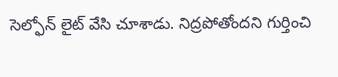సెల్ఫోన్ లైట్ వేసి చూశాడు. నిద్రపోతోందని గుర్తించి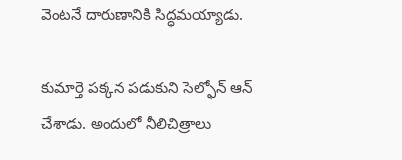వెంటనే దారుణానికి సిద్ధమయ్యాడు.

కుమార్తె పక్కన పడుకుని సెల్ఫోన్ ఆన్ చేశాడు. అందులో నీలిచిత్రాలు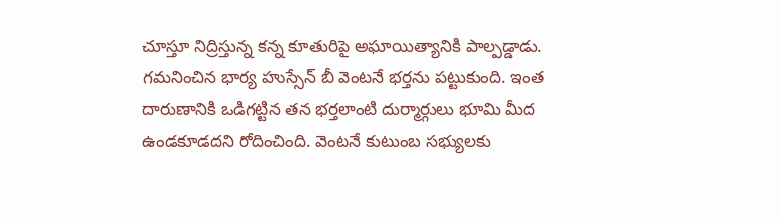చూస్తూ నిద్రిస్తున్న కన్న కూతురిపై అఘాయిత్యానికి పాల్పడ్డాడు. గమనించిన భార్య హుస్సేన్ బీ వెంటనే భర్తను పట్టుకుంది. ఇంత దారుణానికి ఒడిగట్టిన తన భర్తలాంటి దుర్మార్గులు భూమి మీద ఉండకూడదని రోదించింది. వెంటనే కుటుంబ సభ్యులకు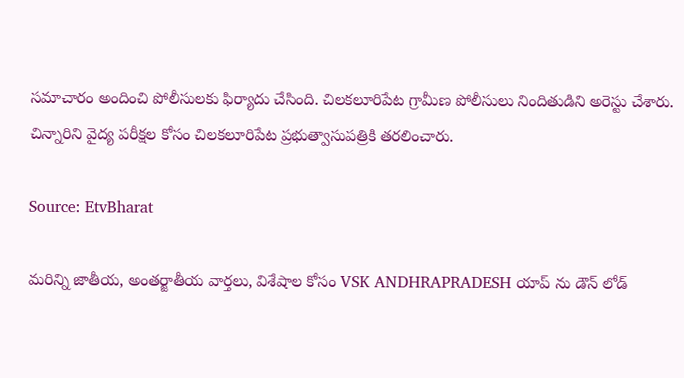సమాచారం అందించి పోలీసులకు ఫిర్యాదు చేసింది. చిలకలూరిపేట గ్రామీణ పోలీసులు నిందితుడిని అరెస్టు చేశారు. చిన్నారిని వైద్య పరీక్షల కోసం చిలకలూరిపేట ప్రభుత్వాసుపత్రికి తరలించారు.

Source: EtvBharat

మరిన్ని జాతీయ, అంతర్జాతీయ వార్తలు, విశేషాల కోసం VSK ANDHRAPRADESH యాప్ ను డౌన్ లోడ్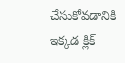చేసుకోవడానికి ఇక్కడ క్లిక్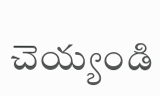చెయ్యండి